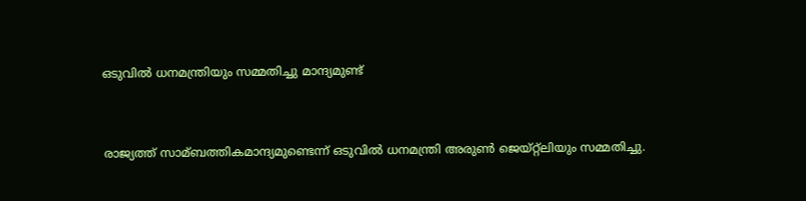ഒടുവില്‍ ധനമന്ത്രിയും സമ്മതിച്ചു മാന്ദ്യമുണ്ട്


രാജ്യത്ത് സാമ്ബത്തികമാന്ദ്യമുണ്ടെന്ന് ഒടുവില്‍ ധനമന്ത്രി അരുണ്‍ ജെയ്റ്റ്ലിയും സമ്മതിച്ചു.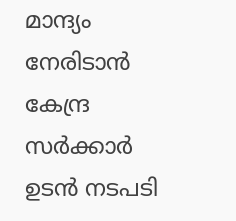മാന്ദ്യം നേരിടാന്‍ കേന്ദ്ര സര്‍ക്കാര്‍ ഉടന്‍ നടപടി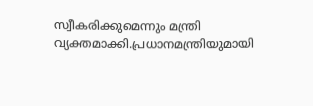സ്വീകരിക്കുമെന്നും മന്ത്രി വ്യക്തമാക്കി.പ്രധാനമന്ത്രിയുമായി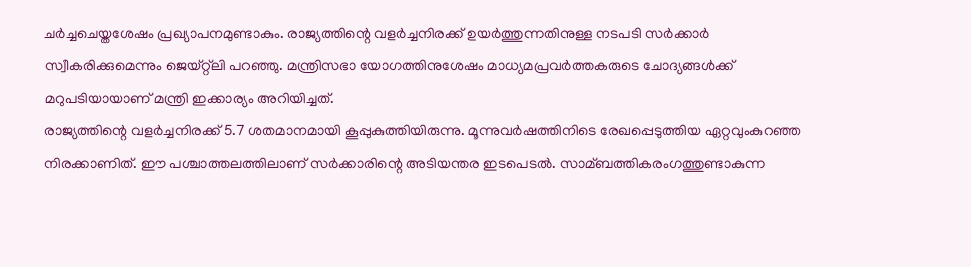ചര്‍ച്ചചെയ്തശേഷം പ്രഖ്യാപനമുണ്ടാകും. രാജ്യത്തിന്റെ വളര്‍ച്ചനിരക്ക് ഉയര്‍ത്തുന്നതിനുള്ള നടപടി സര്‍ക്കാര്‍ സ്വീകരിക്കുമെന്നും ജെയ്റ്റ്ലി പറഞ്ഞു. മന്ത്രിസഭാ യോഗത്തിനുശേഷം മാധ്യമപ്രവര്‍ത്തകരുടെ ചോദ്യങ്ങള്‍ക്ക് മറുപടിയായാണ് മന്ത്രി ഇക്കാര്യം അറിയിച്ചത്.
രാജ്യത്തിന്റെ വളര്‍ച്ചനിരക്ക് 5.7 ശതമാനമായി കൂപ്പുകുത്തിയിരുന്നു. മൂന്നുവര്‍ഷത്തിനിടെ രേഖപ്പെടുത്തിയ ഏറ്റവുംകുറഞ്ഞ നിരക്കാണിത്. ഈ പശ്ചാത്തലത്തിലാണ് സര്‍ക്കാരിന്റെ അടിയന്തര ഇടപെടല്‍. സാമ്ബത്തികരംഗത്തുണ്ടാകുന്ന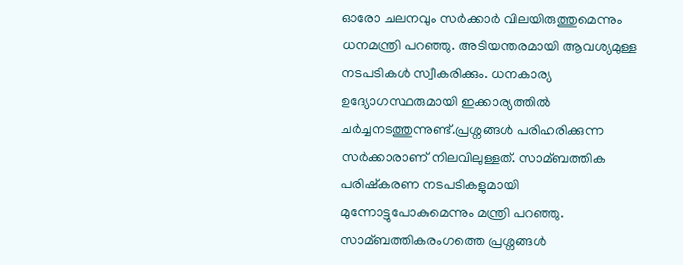ഓരോ ചലനവും സര്‍ക്കാര്‍ വിലയിരുത്തുമെന്നും ധനമന്ത്രി പറഞ്ഞു. അടിയന്തരമായി ആവശ്യമുള്ള നടപടികള്‍ സ്വീകരിക്കും. ധനകാര്യ ഉദ്യോഗസ്ഥരുമായി ഇക്കാര്യത്തില്‍ ചര്‍ച്ചനടത്തുന്നുണ്ട്.പ്രശ്നങ്ങള്‍ പരിഹരിക്കുന്ന സര്‍ക്കാരാണ് നിലവിലുള്ളത്. സാമ്ബത്തിക പരിഷ്കരണ നടപടികളുമായി മുന്നോട്ടുപോകുമെന്നും മന്ത്രി പറഞ്ഞു. സാമ്ബത്തികരംഗത്തെ പ്രശ്നങ്ങള്‍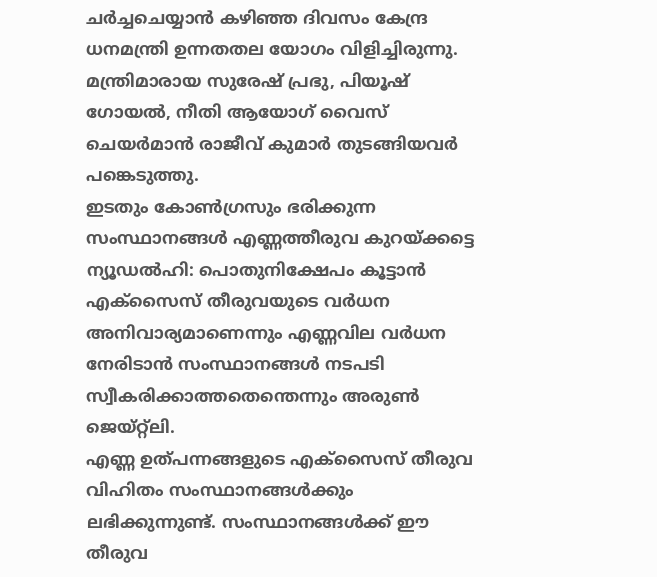ചര്‍ച്ചചെയ്യാന്‍ കഴിഞ്ഞ ദിവസം കേന്ദ്ര ധനമന്ത്രി ഉന്നതതല യോഗം വിളിച്ചിരുന്നു. മന്ത്രിമാരായ സുരേഷ് പ്രഭു, പിയൂഷ് ഗോയല്‍, നീതി ആയോഗ് വൈസ് ചെയര്‍മാന്‍ രാജീവ് കുമാര്‍ തുടങ്ങിയവര്‍ പങ്കെടുത്തു.
ഇടതും കോണ്‍ഗ്രസും ഭരിക്കുന്ന സംസ്ഥാനങ്ങള്‍ എണ്ണത്തീരുവ കുറയ്ക്കട്ടെ
ന്യൂഡല്‍ഹി: പൊതുനിക്ഷേപം കൂട്ടാന്‍ എക്സൈസ് തീരുവയുടെ വര്‍ധന അനിവാര്യമാണെന്നും എണ്ണവില വര്‍ധന നേരിടാന്‍ സംസ്ഥാനങ്ങള്‍ നടപടി സ്വീകരിക്കാത്തതെന്തെന്നും അരുണ്‍ ജെയ്റ്റ്ലി.
എണ്ണ ഉത്പന്നങ്ങളുടെ എക്സൈസ് തീരുവ വിഹിതം സംസ്ഥാനങ്ങള്‍ക്കും ലഭിക്കുന്നുണ്ട്. സംസ്ഥാനങ്ങള്‍ക്ക് ഈ തീരുവ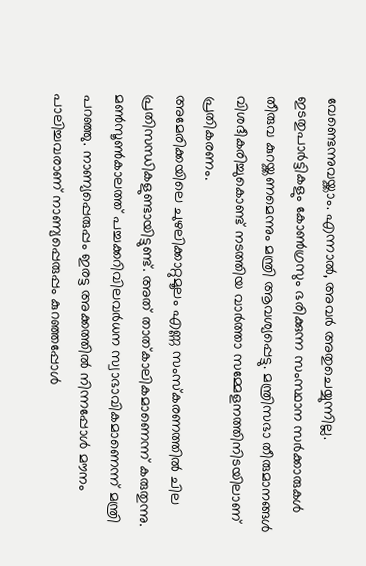വേണ്ടെന്നുവയ്ക്കാം. എന്നാല്‍, അവര്‍ അതുചെയ്യുന്നില്ല. ഇടതുപാര്‍ട്ടികളും കോണ്‍ഗ്രസും ഭരിക്കുന്ന സംസ്ഥാന സര്‍ക്കാരുകള്‍ തീരുവ കുറയ്ക്കണമെന്നും മന്ത്രി ആവശ്യപ്പെട്ടു. മന്ത്രിസഭാ തീരുമാനങ്ങള്‍ വിശദീകരിച്ചുകൊണ്ട് നടത്തിയ വാര്‍ത്താ സമ്മേളനത്തിനിടയിലാണ് പ്രതികരണം.
അമേരിക്കയിലെ ചുഴലിക്കാറ്റുമൂലം എണ്ണ സംസ്കരണത്തില്‍ ചില പ്രതിസന്ധികളുണ്ടായിട്ടുണ്ട്. അത് താത്കാലികമാണെന്ന് കരുതുന്നു. മണ്‍സൂണ്‍കാലത്ത് പച്ചക്കറിവിലവര്‍ധന സ്വാഭാവികമാണെന്ന് മന്ത്രി പറഞ്ഞു. നാണ്യപ്പെരുപ്പം ഇരട്ട അക്കത്തില്‍ നിന്നപ്പോള്‍ മൗനം പാലിച്ചവരാണ് നാണ്യപ്പെരുപ്പം കുറഞ്ഞപ്പോള്‍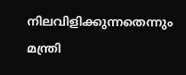നിലവിളിക്കുന്നതെന്നും മന്ത്രി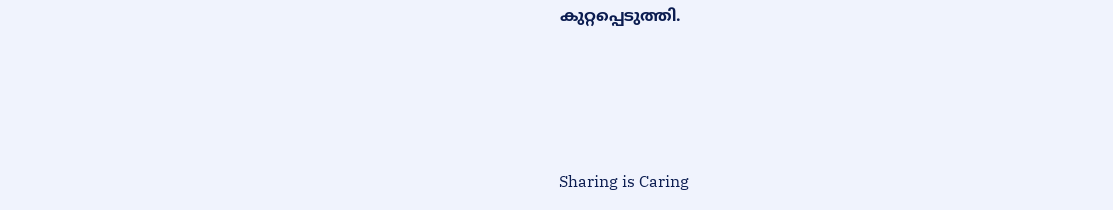കുറ്റപ്പെടുത്തി.




Sharing is Caring